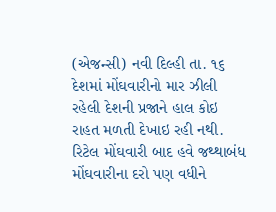(એજન્સી) નવી દિલ્હી તા. ૧૬
દેશમાં મોંઘવારીનો માર ઝીલી રહેલી દેશની પ્રજાને હાલ કોઇ રાહત મળતી દેખાઇ રહી નથી. રિટેલ મોંઘવારી બાદ હવે જથ્થાબંધ મોંઘવારીના દરો પણ વધીને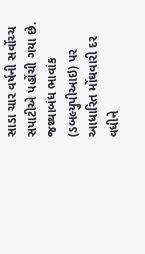સાડા ચાર વર્ષની સર્વોચ્ચ સપાટીએ પહોંચી ગયા છે. જથ્થાબંધ ભાવાંક (ડબલ્યુપીઆઇ) પર આધારિત મોંઘવારી દર વધીને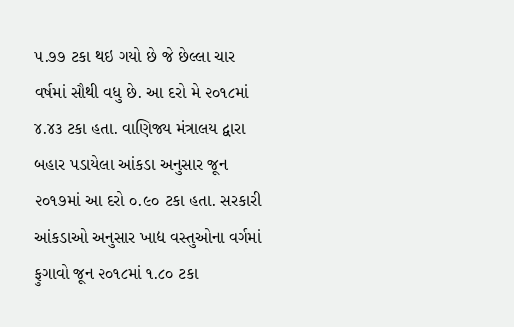૫.૭૭ ટકા થઇ ગયો છે જે છેલ્લા ચાર વર્ષમાં સૌથી વધુ છે. આ દરો મે ૨૦૧૮માં ૪.૪૩ ટકા હતા. વાણિજ્ય મંત્રાલય દ્વારા બહાર પડાયેલા આંકડા અનુસાર જૂન ૨૦૧૭માં આ દરો ૦.૯૦ ટકા હતા. સરકારી આંકડાઓ અનુસાર ખાદ્ય વસ્તુઓના વર્ગમાં ફુગાવો જૂન ૨૦૧૮માં ૧.૮૦ ટકા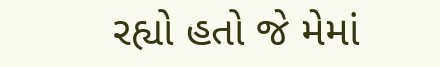રહ્યો હતો જે મેમાં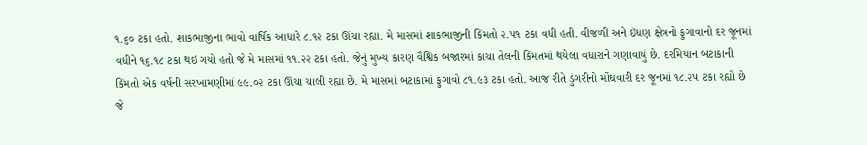૧.૬૦ ટકા હતો. શાકભાજીના ભાવો વાર્ષિક આધારે ૮.૧૨ ટકા ઊંચા રહ્યા. મે માસમાં શાકભાજીની કિંમતો ૨.૫૧ ટકા વધી હતી. વીજળી અને ઇંધણ ક્ષેત્રનો ફુગાવાનો દર જૂનમાં વધીને ૧૬.૧૮ ટકા થઇ ગયો હતો જે મે માસમાં ૧૧.૨૨ ટકા હતો. જેનું મુખ્ય કારણ વૈશ્વિક બજારમાં કાચા તેલની કિંમતમાં થયેલા વધારાને ગણાવાયું છે. દરમિયાન બટાકાની કિંમતો એક વર્ષની સરખામણીમાં ૯૯.૦૨ ટકા ઊંચા ચાલી રહ્યા છે. મે માસમાં બટાકામાં ફુગાવો ૮૧.૯૩ ટકા હતો. આજ રીતે ડુંગરીનો મોંઘવારી દર જૂનમાં ૧૮.૨૫ ટકા રહ્યો છે જે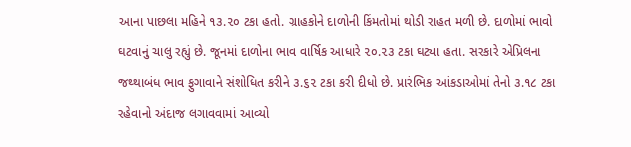આના પાછલા મહિને ૧૩.૨૦ ટકા હતો. ગ્રાહકોને દાળોની કિંમતોમાં થોડી રાહત મળી છે. દાળોમાં ભાવો ઘટવાનું ચાલુ રહ્યું છે. જૂનમાં દાળોના ભાવ વાર્ષિક આધારે ૨૦.૨૩ ટકા ઘટ્યા હતા. સરકારે એપ્રિલના જથ્થાબંધ ભાવ ફુગાવાને સંશોધિત કરીને ૩.૬૨ ટકા કરી દીધો છે. પ્રારંભિક આંકડાઓમાં તેનો ૩.૧૮ ટકા રહેવાનો અંદાજ લગાવવામાં આવ્યો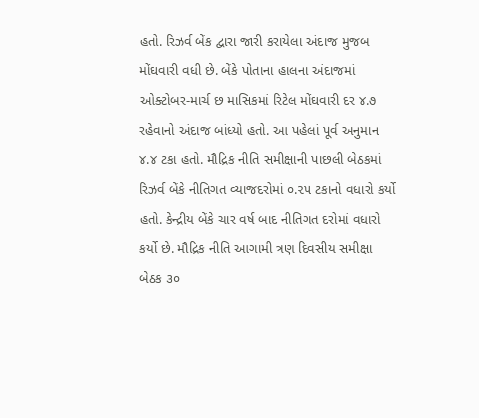હતો. રિઝર્વ બેંક દ્વારા જારી કરાયેલા અંદાજ મુજબ મોંઘવારી વધી છે. બેંકે પોતાના હાલના અંદાજમાં ઓક્ટોબર-માર્ચ છ માસિકમાં રિટેલ મોંઘવારી દર ૪.૭ રહેવાનો અંદાજ બાંધ્યો હતો. આ પહેલાં પૂર્વ અનુમાન ૪.૪ ટકા હતો. મૌદ્રિક નીતિ સમીક્ષાની પાછલી બેઠકમાં રિઝર્વ બેંકે નીતિગત વ્યાજદરોમાં ૦.૨૫ ટકાનો વધારો કર્યો હતો. કેન્દ્રીય બેંકે ચાર વર્ષ બાદ નીતિગત દરોમાં વધારો કર્યો છે. મૌદ્રિક નીતિ આગામી ત્રણ દિવસીય સમીક્ષા બેઠક ૩૦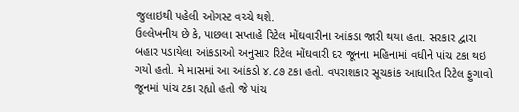જુલાઇથી પહેલી ઓગસ્ટ વચ્ચે થશે.
ઉલ્લેખનીય છે કે, પાછલા સપ્તાહે રિટેલ મોંઘવારીના આંકડા જારી થયા હતા. સરકાર દ્વારા બહાર પડાયેલા આંકડાઓ અનુસાર રિટેલ મોંઘવારી દર જૂનના મહિનામાં વધીને પાંચ ટકા થઇ ગયો હતો. મે માસમાં આ આંકડો ૪.૮૭ ટકા હતો. વપરાશકાર સૂચકાંક આધારિત રિટેલ ફુગાવો જૂનમાં પાંચ ટકા રહ્યો હતો જે પાંચ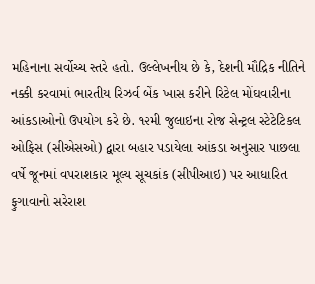મહિનાના સર્વોચ્ચ સ્તરે હતો. ઉલ્લેખનીય છે કે, દેશની મૌદ્રિક નીતિને નક્કી કરવામાં ભારતીય રિઝર્વ બેંક ખાસ કરીને રિટેલ મોંઘવારીના આંકડાઓનો ઉપયોગ કરે છે. ૧૨મી જુલાઇના રોજ સેન્ટ્રલ સ્ટેટેટિકલ ઓફિસ (સીએસઓ) દ્વારા બહાર પડાયેલા આંકડા અનુસાર પાછલા વર્ષે જૂનમાં વપરાશકાર મૂલ્ય સૂચકાંક (સીપીઆઇ) પર આધારિત ફુગાવાનો સરેરાશ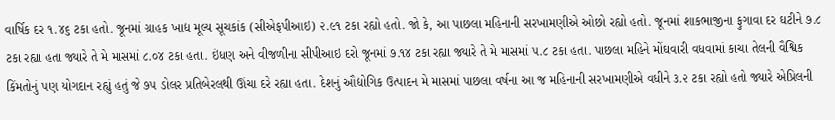વાર્ષિક દર ૧.૪૬ ટકા હતો. જૂનમાં ગ્રાહક ખાદ્ય મૂલ્ય સૂચકાંક (સીએફપીઆઇ) ૨.૯૧ ટકા રહ્યો હતો. જો કે, આ પાછલા મહિનાની સરખામણીએ ઓછો રહ્યો હતો. જૂનમાં શાકભાજીના ફુગાવા દર ઘટીને ૭.૮ ટકા રહ્યા હતા જ્યારે તે મે માસમાં ૮.૦૪ ટકા હતા. ઇંધણ અને વીજળીના સીપીઆઇ દરો જૂનમાં ૭.૧૪ ટકા રહ્યા જ્યારે તે મે માસમાં ૫.૮ ટકા હતા. પાછલા મહિને મોંઘવારી વધવામાં કાચા તેલની વૈશ્વિક કિંમતોનું પણ યોગદાન રહ્યું હતું જે ૭૫ ડોલર પ્રતિબેરલથી ઊંચા દરે રહ્યા હતા. દેશનું ઔદ્યોગિક ઉત્પાદન મે માસમાં પાછલા વર્ષના આ જ મહિનાની સરખામણીએ વધીને ૩.૨ ટકા રહ્યો હતો જ્યારે એપ્રિલની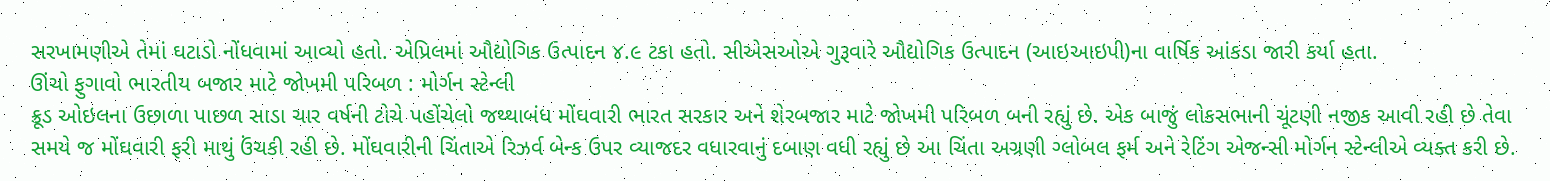સરખામણીએ તેમાં ઘટાડો નોંધવામાં આવ્યો હતો. એપ્રિલમાં ઔદ્યોગિક ઉત્પાદન ૪.૯ ટકા હતો. સીએસઓએ ગુરૂવારે ઔદ્યોગિક ઉત્પાદન (આઇઆઇપી)ના વાર્ષિક આંકડા જારી કર્યા હતા.
ઊંચો ફુગાવો ભારતીય બજાર માટે જોખમી પરિબળ : મોર્ગન સ્ટેન્લી
ક્રૂડ ઓઇલના ઉછાળા પાછળ સાડા ચાર વર્ષની ટોચે પહોંચેલો જથ્થાબંધ મોંઘવારી ભારત સરકાર અને શેરબજાર માટે જોખમી પરિબળ બની રહ્યું છે. એક બાજું લોકસભાની ચૂંટણી નજીક આવી રહી છે તેવા સમયે જ મોંઘવારી ફરી માથું ઉંચકી રહી છે. મોંઘવારીની ચિંતાએ રિઝર્વ બેન્ક ઉપર વ્યાજદર વધારવાનું દબાણ વધી રહ્યું છે આ ચિંતા અગ્રણી ગ્લોબલ ફર્મ અને રેટિંગ એજન્સી મોર્ગન સ્ટેન્લીએ વ્યક્ત કરી છે.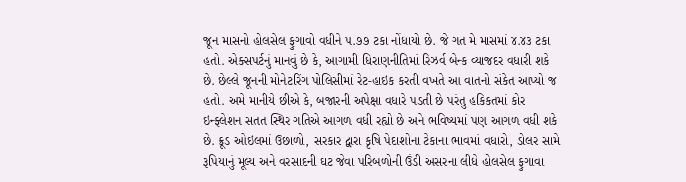જૂન માસનો હોલસેલ ફુગાવો વધીને ૫.૭૭ ટકા નોંધાયો છે. જે ગત મે માસમાં ૪.૪૩ ટકા હતો. એક્સપર્ટનું માનવું છે કે, આગામી ધિરાણનીતિમાં રિઝર્વ બેન્ક વ્યાજદર વધારી શકે છે. છેલ્લે જૂનની મોનેટરિંગ પોલિસીમાં રેટ-હાઇક કરતી વખતે આ વાતનો સંકેત આપ્યો જ હતો. અમે માનીયે છીએ કે, બજારની અપેક્ષા વધારે પડતી છે પરંતુ હકિકતમાં કોર ઇન્ફ્લેશન સતત સ્થિર ગતિએ આગળ વધી રહ્યો છે અને ભવિષ્યમાં પણ આગળ વધી શકે છે. ક્રૂડ ઓઇલમાં ઉછાળો, સરકાર દ્વારા કૃષિ પેદાશોના ટેકાના ભાવમાં વધારો, ડોલર સામે રૂપિયાનું મૂલ્ય અને વરસાદની ઘટ જેવા પરિબળોની ઉંડી અસરના લીધે હોલસેલ ફુગાવા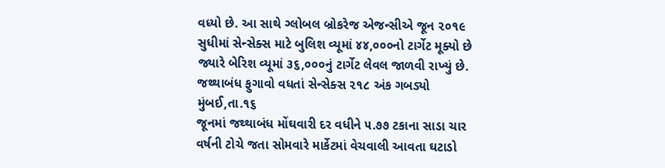વધ્યો છે. આ સાથે ગ્લોબલ બ્રોકરેજ એજન્સીએ જૂન ૨૦૧૯ સુધીમાં સેન્સેક્સ માટે બુલિશ વ્યૂમાં ૪૪,૦૦૦નો ટાર્ગેટ મૂક્યો છે જ્યારે બેરિશ વ્યૂમાં ૩૬,૦૦૦નું ટાર્ગેટ લેવલ જાળવી રાખ્યું છે.
જથ્થાબંધ ફુગાવો વધતાં સેન્સેક્સ ૨૧૮ અંક ગબડ્યો
મુંબઈ,તા.૧૬
જૂનમાં જથ્થાબંધ મોંઘવારી દર વધીને ૫.૭૭ ટકાના સાડા ચાર વર્ષની ટોચે જતા સોમવારે માર્કેટમાં વેચવાલી આવતા ઘટાડો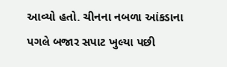આવ્યો હતો. ચીનના નબળા આંકડાના પગલે બજાર સપાટ ખુલ્યા પછી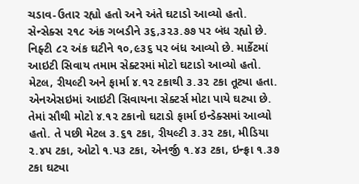ચડાવ-ઉતાર રહ્યો હતો અને અંતે ઘટાડો આવ્યો હતો. સેન્સેક્સ ૨૧૮ અંક ગબડીને ૩૬,૩૨૩.૭૭ પર બંધ રહ્યો છે. નિફ્ટી ૮૨ અંક ઘટીને ૧૦,૯૩૬ પર બંધ આવ્યો છે. માર્કેટમાં આઇટી સિવાય તમામ સેક્ટરમાં મોટો ઘટાડો આવ્યો હતો. મેટલ, રીયલ્ટી અને ફાર્મા ૪.૧૨ ટકાથી ૩.૩૨ ટકા તૂટ્યા હતા. એનએસઇમાં આઇટી સિવાયના સેક્ટર્સ મોટા પાયે ઘટ્યા છે. તેમાં સૌથી મોટો ૪.૧૨ ટકાનો ઘટાડો ફાર્મા ઇન્ડેક્સમાં આવ્યો હતો. તે પછી મેટલ ૩.૬૧ ટકા, રીયલ્ટી ૩.૩૨ ટકા, મીડિયા ૨.૪૫ ટકા, ઓટો ૧.૫૩ ટકા, એનર્જી ૧.૪૩ ટકા, ઇન્ફ્રા ૧.૩૭ ટકા ઘટ્યા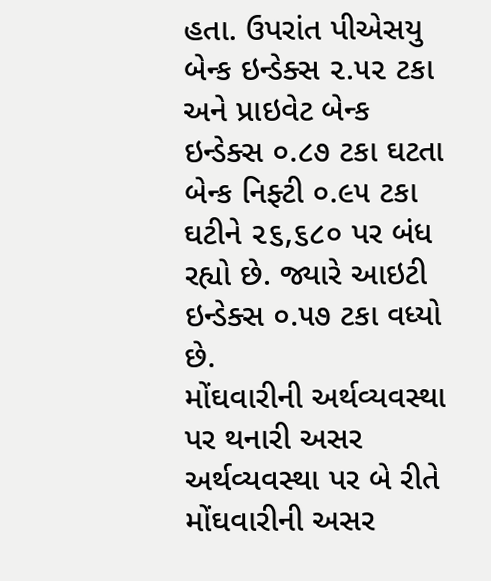હતા. ઉપરાંત પીએસયુ બેન્ક ઇન્ડેક્સ ૨.૫૨ ટકા અને પ્રાઇવેટ બેન્ક ઇન્ડેક્સ ૦.૮૭ ટકા ઘટતા બેન્ક નિફ્ટી ૦.૯૫ ટકા ઘટીને ૨૬,૬૮૦ પર બંધ રહ્યો છે. જ્યારે આઇટી ઇન્ડેક્સ ૦.૫૭ ટકા વધ્યો છે.
મોંઘવારીની અર્થવ્યવસ્થા પર થનારી અસર
અર્થવ્યવસ્થા પર બે રીતે મોંઘવારીની અસર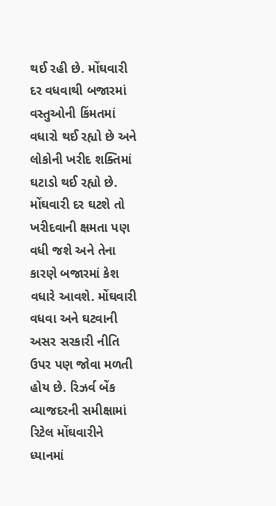થઈ રહી છે. મોંઘવારી દર વધવાથી બજારમાં વસ્તુઓની કિંમતમાં વધારો થઈ રહ્યો છે અને લોકોની ખરીદ શક્તિમાં ઘટાડો થઈ રહ્યો છે. મોંઘવારી દર ઘટશે તો ખરીદવાની ક્ષમતા પણ વધી જશે અને તેના કારણે બજારમાં કેશ વધારે આવશે. મોંઘવારી વધવા અને ઘટવાની અસર સરકારી નીતિ ઉપર પણ જોવા મળતી હોય છે. રિઝર્વ બેંક વ્યાજદરની સમીક્ષામાં રિટેલ મોંઘવારીને ધ્યાનમાં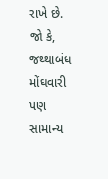રાખે છે. જો કે, જથ્થાબંધ મોંઘવારી પણ સામાન્ય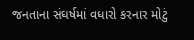જનતાના સંઘર્ષમાં વધારો કરનાર મોટું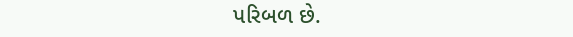પરિબળ છે.